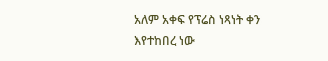አለም አቀፍ የፕሬስ ነጻነት ቀን እየተከበረ ነው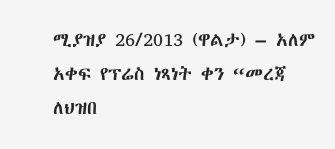ሚያዝያ 26/2013 (ዋልታ) – አለም አቀፍ የፕሬስ ነጻነት ቀን “መረጃ ለህዝበ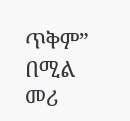ጥቅም” በሚል መሪ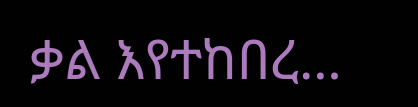ቃል እየተከበረ…